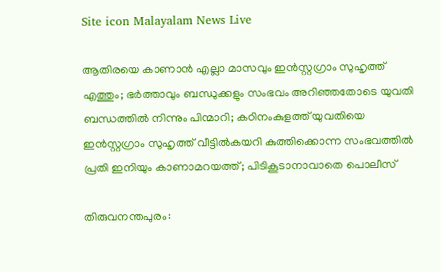Site icon Malayalam News Live

ആതിരയെ കാണാൻ എല്ലാ മാസവും ഇൻസ്റ്റഗ്രാം സുഹൃത്ത് എത്തും; ഭര്‍ത്താവും ബന്ധുക്കളും സംഭവം അറിഞ്ഞതോടെ യുവതി ബന്ധത്തില്‍ നിന്നും പിന്മാറി; കഠിനംകുളത്ത് യുവതിയെ ഇൻസ്റ്റഗ്രാം സുഹൃത്ത് വീട്ടില്‍കയറി കുത്തിക്കൊന്ന സംഭവത്തില്‍ പ്രതി ഇനിയും കാണാമറയത്ത്; പിടികൂടാനാവാതെ പൊലീസ്

തിരുവനന്തപുരം: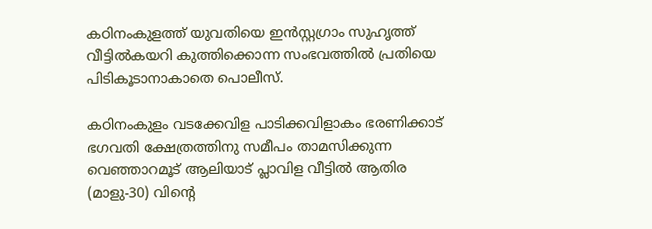കഠിനംകുളത്ത് യുവതിയെ ഇൻസ്റ്റഗ്രാം സുഹൃത്ത് വീട്ടില്‍കയറി കുത്തിക്കൊന്ന സംഭവത്തില്‍ പ്രതിയെ പിടികൂടാനാകാതെ പൊലീസ്.

കഠിനംകുളം വടക്കേവിള പാടിക്കവിളാകം ഭരണിക്കാട് ഭഗവതി ക്ഷേത്രത്തിനു സമീപം താമസിക്കുന്ന വെഞ്ഞാറമൂട് ആലിയാട് പ്ലാവിള വീട്ടില്‍ ആതിര (മാളു-30) വിന്റെ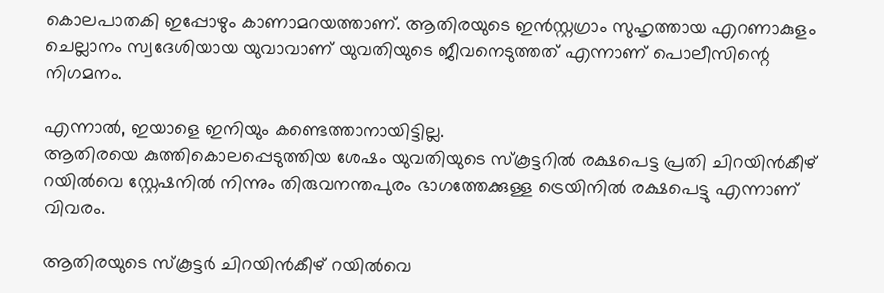കൊലപാതകി ഇപ്പോഴും കാണാമറയത്താണ്. ആതിരയുടെ ഇൻസ്റ്റഗ്രാം സുഹൃത്തായ എറണാകുളം ചെല്ലാനം സ്വദേശിയായ യുവാവാണ് യുവതിയുടെ ജീവനെടുത്തത് എന്നാണ് പൊലീസിന്റെ നിഗമനം.

എന്നാല്‍, ഇയാളെ ഇനിയും കണ്ടെത്താനായിട്ടില്ല.
ആതിരയെ കുത്തികൊലപ്പെടുത്തിയ ശേഷം യുവതിയുടെ സ്കൂട്ടറില്‍ രക്ഷപെട്ട പ്രതി ചിറയിൻകീഴ് റയില്‍വെ സ്റ്റേഷനില്‍ നിന്നും തിരുവനന്തപുരം ഭാഗത്തേക്കുള്ള ട്രെയിനില്‍ രക്ഷപെട്ടു എന്നാണ് വിവരം.

ആതിരയുടെ സ്കൂട്ടർ ചിറയിൻകീഴ് റയില്‍വെ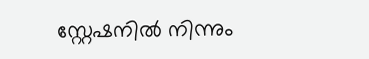സ്റ്റേഷനില്‍ നിന്നും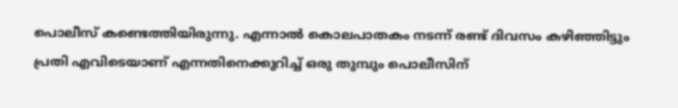പൊലീസ് കണ്ടെത്തിയിരുന്നു. എന്നാല്‍ കൊലപാതകം നടന്ന് രണ്ട് ദിവസം കഴിഞ്ഞിട്ടും പ്രതി എവിടെയാണ് എന്നതിനെക്കുറിച്ച്‌ ഒരു തുമ്പും പൊലീസിന്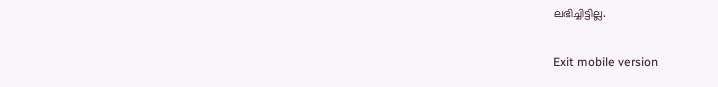ലഭിച്ചിട്ടില്ല.

Exit mobile version